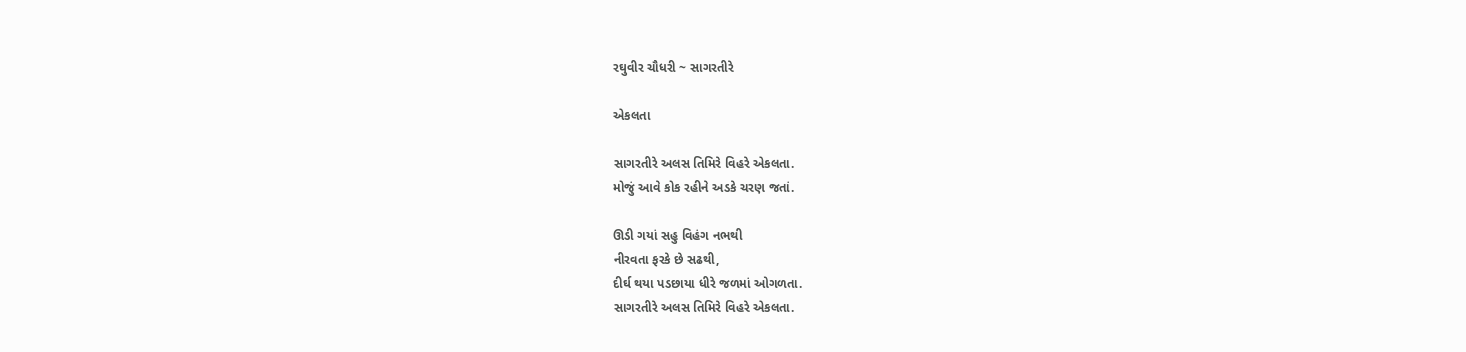રઘુવીર ચૌધરી ~ સાગરતીરે

એકલતા

સાગરતીરે અલસ તિમિરે વિહરે એકલતા.
મોજું આવે કોક રહીને અડકે ચરણ જતાં.

ઊડી ગયાં સહુ વિહંગ નભથી
નીરવતા ફરકે છે સઢથી,
દીર્ઘ થયા પડછાયા ધીરે જળમાં ઓગળતા.
સાગરતીરે અલસ તિમિરે વિહરે એકલતા.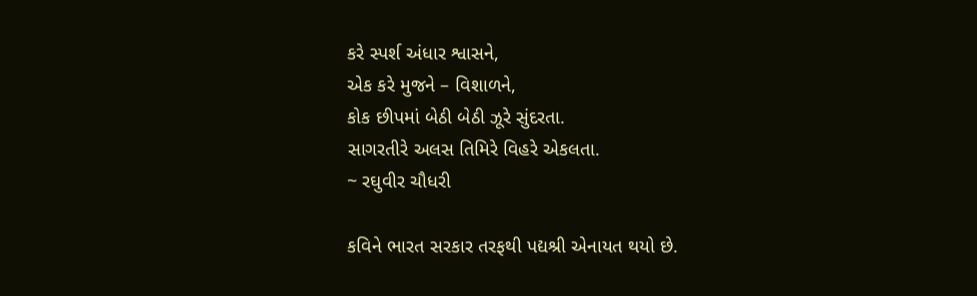કરે સ્પર્શ અંધાર શ્વાસને,
એક કરે મુજને – વિશાળને,
કોક છીપમાં બેઠી બેઠી ઝૂરે સુંદરતા.
સાગરતીરે અલસ તિમિરે વિહરે એકલતા.
~ રઘુવીર ચૌધરી

કવિને ભારત સરકાર તરફથી પદ્યશ્રી એનાયત થયો છે.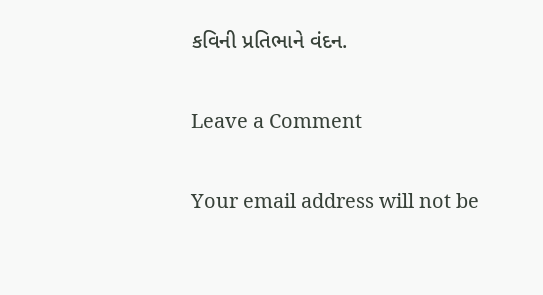કવિની પ્રતિભાને વંદન.

Leave a Comment

Your email address will not be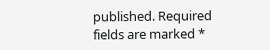published. Required fields are marked *